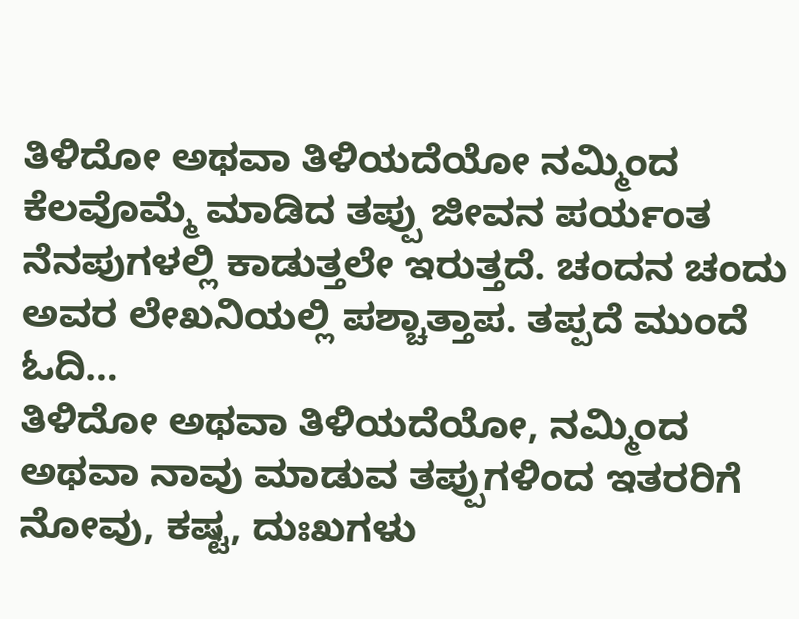ತಿಳಿದೋ ಅಥವಾ ತಿಳಿಯದೆಯೋ ನಮ್ಮಿಂದ ಕೆಲವೊಮ್ಮೆ ಮಾಡಿದ ತಪ್ಪು ಜೀವನ ಪರ್ಯಂತ ನೆನಪುಗಳಲ್ಲಿ ಕಾಡುತ್ತಲೇ ಇರುತ್ತದೆ. ಚಂದನ ಚಂದು ಅವರ ಲೇಖನಿಯಲ್ಲಿ ಪಶ್ಚಾತ್ತಾಪ. ತಪ್ಪದೆ ಮುಂದೆ ಓದಿ…
ತಿಳಿದೋ ಅಥವಾ ತಿಳಿಯದೆಯೋ, ನಮ್ಮಿಂದ ಅಥವಾ ನಾವು ಮಾಡುವ ತಪ್ಪುಗಳಿಂದ ಇತರರಿಗೆ ನೋವು, ಕಷ್ಟ, ದುಃಖಗಳು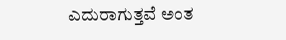ಎದುರಾಗುತ್ತವೆ ಅಂತ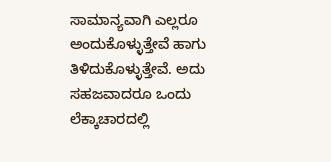ಸಾಮಾನ್ಯವಾಗಿ ಎಲ್ಲರೂ ಅಂದುಕೊಳ್ಳುತ್ತೇವೆ ಹಾಗು ತಿಳಿದುಕೊಳ್ಳುತ್ತೇವೆ. ಅದು ಸಹಜವಾದರೂ ಒಂದು ಲೆಕ್ಕಾಚಾರದಲ್ಲಿ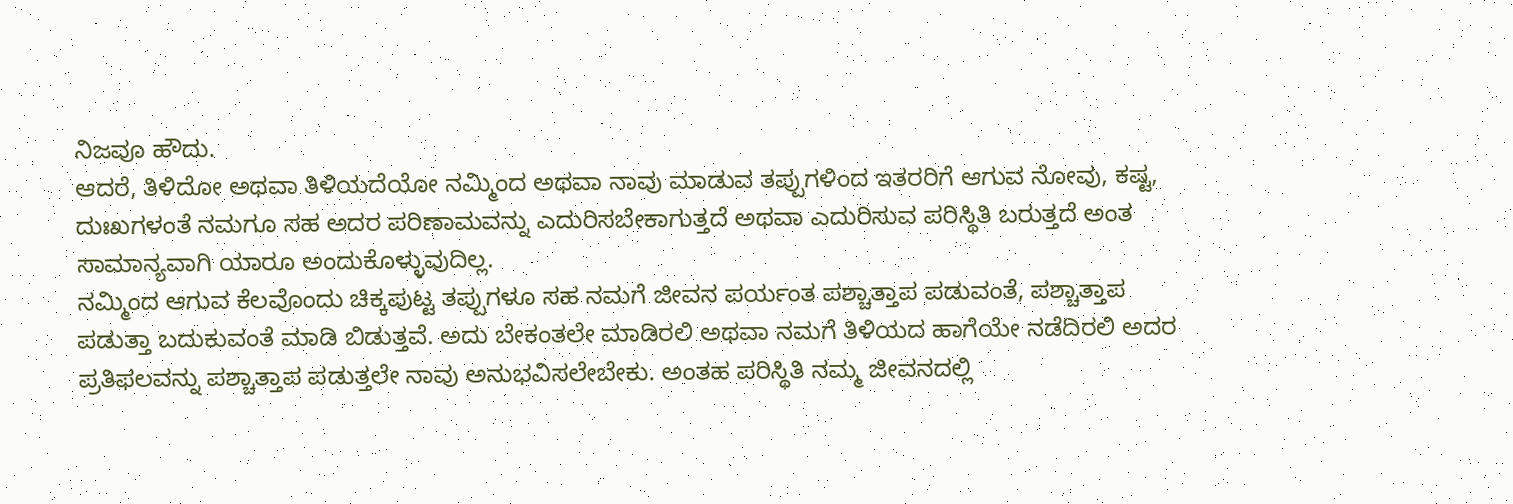ನಿಜವೂ ಹೌದು.
ಆದರೆ, ತಿಳಿದೋ ಅಥವಾ ತಿಳಿಯದೆಯೋ ನಮ್ಮಿಂದ ಅಥವಾ ನಾವು ಮಾಡುವ ತಪ್ಪುಗಳಿಂದ ಇತರರಿಗೆ ಆಗುವ ನೋವು, ಕಷ್ಟ, ದುಃಖಗಳಂತೆ ನಮಗೂ ಸಹ ಅದರ ಪರಿಣಾಮವನ್ನು ಎದುರಿಸಬೇಕಾಗುತ್ತದೆ ಅಥವಾ ಎದುರಿಸುವ ಪರಿಸ್ಥಿತಿ ಬರುತ್ತದೆ ಅಂತ ಸಾಮಾನ್ಯವಾಗಿ ಯಾರೂ ಅಂದುಕೊಳ್ಳುವುದಿಲ್ಲ.
ನಮ್ಮಿಂದ ಆಗುವ ಕೆಲವೊಂದು ಚಿಕ್ಕಪುಟ್ಟ ತಪ್ಪುಗಳೂ ಸಹ ನಮಗೆ ಜೀವನ ಪರ್ಯಂತ ಪಶ್ಚಾತ್ತಾಪ ಪಡುವಂತೆ, ಪಶ್ಚಾತ್ತಾಪ ಪಡುತ್ತಾ ಬದುಕುವಂತೆ ಮಾಡಿ ಬಿಡುತ್ತವೆ. ಅದು ಬೇಕಂತಲೇ ಮಾಡಿರಲಿ ಅಥವಾ ನಮಗೆ ತಿಳಿಯದ ಹಾಗೆಯೇ ನಡೆದಿರಲಿ ಅದರ ಪ್ರತಿಫಲವನ್ನು ಪಶ್ಚಾತ್ತಾಪ ಪಡುತ್ತಲೇ ನಾವು ಅನುಭವಿಸಲೇಬೇಕು. ಅಂತಹ ಪರಿಸ್ಥಿತಿ ನಮ್ಮ ಜೀವನದಲ್ಲಿ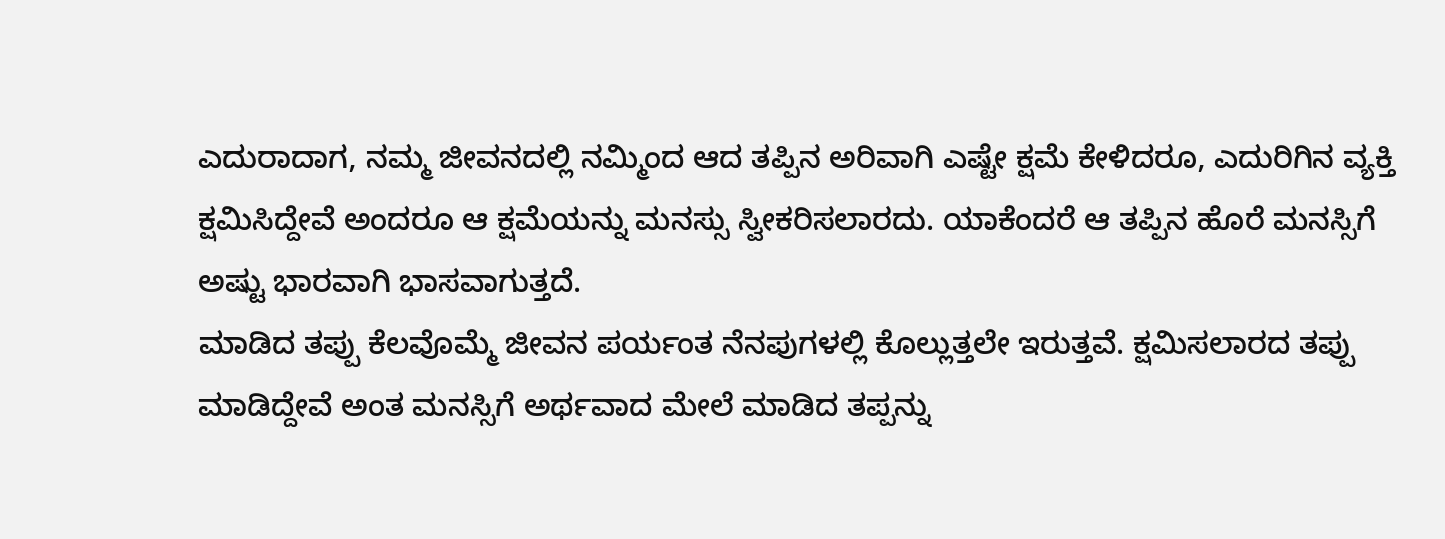ಎದುರಾದಾಗ, ನಮ್ಮ ಜೀವನದಲ್ಲಿ ನಮ್ಮಿಂದ ಆದ ತಪ್ಪಿನ ಅರಿವಾಗಿ ಎಷ್ಟೇ ಕ್ಷಮೆ ಕೇಳಿದರೂ, ಎದುರಿಗಿನ ವ್ಯಕ್ತಿ ಕ್ಷಮಿಸಿದ್ದೇವೆ ಅಂದರೂ ಆ ಕ್ಷಮೆಯನ್ನು ಮನಸ್ಸು ಸ್ವೀಕರಿಸಲಾರದು. ಯಾಕೆಂದರೆ ಆ ತಪ್ಪಿನ ಹೊರೆ ಮನಸ್ಸಿಗೆ ಅಷ್ಟು ಭಾರವಾಗಿ ಭಾಸವಾಗುತ್ತದೆ.
ಮಾಡಿದ ತಪ್ಪು ಕೆಲವೊಮ್ಮೆ ಜೀವನ ಪರ್ಯಂತ ನೆನಪುಗಳಲ್ಲಿ ಕೊಲ್ಲುತ್ತಲೇ ಇರುತ್ತವೆ. ಕ್ಷಮಿಸಲಾರದ ತಪ್ಪು ಮಾಡಿದ್ದೇವೆ ಅಂತ ಮನಸ್ಸಿಗೆ ಅರ್ಥವಾದ ಮೇಲೆ ಮಾಡಿದ ತಪ್ಪನ್ನು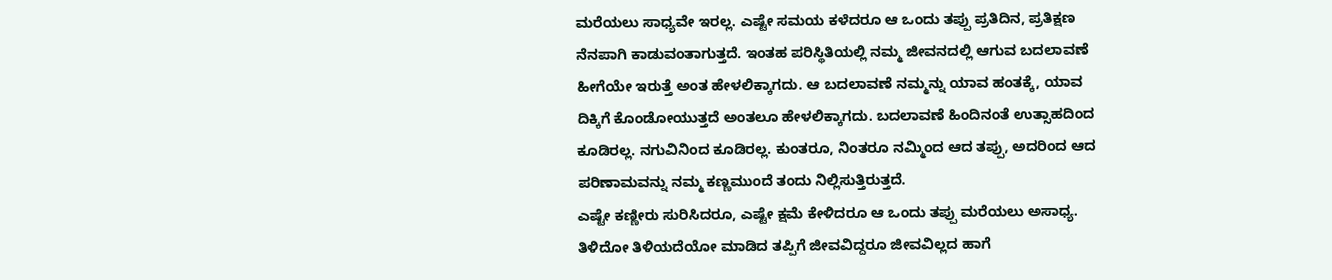ಮರೆಯಲು ಸಾಧ್ಯವೇ ಇರಲ್ಲ. ಎಷ್ಟೇ ಸಮಯ ಕಳೆದರೂ ಆ ಒಂದು ತಪ್ಪು ಪ್ರತಿದಿನ, ಪ್ರತಿಕ್ಷಣ ನೆನಪಾಗಿ ಕಾಡುವಂತಾಗುತ್ತದೆ. ಇಂತಹ ಪರಿಸ್ಥಿತಿಯಲ್ಲಿ ನಮ್ಮ ಜೀವನದಲ್ಲಿ ಆಗುವ ಬದಲಾವಣೆ ಹೀಗೆಯೇ ಇರುತ್ತೆ ಅಂತ ಹೇಳಲಿಕ್ಕಾಗದು. ಆ ಬದಲಾವಣೆ ನಮ್ಮನ್ನು ಯಾವ ಹಂತಕ್ಕೆ, ಯಾವ ದಿಕ್ಕಿಗೆ ಕೊಂಡೋಯುತ್ತದೆ ಅಂತಲೂ ಹೇಳಲಿಕ್ಕಾಗದು. ಬದಲಾವಣೆ ಹಿಂದಿನಂತೆ ಉತ್ಸಾಹದಿಂದ ಕೂಡಿರಲ್ಲ. ನಗುವಿನಿಂದ ಕೂಡಿರಲ್ಲ. ಕುಂತರೂ, ನಿಂತರೂ ನಮ್ಮಿಂದ ಆದ ತಪ್ಪು, ಅದರಿಂದ ಆದ ಪರಿಣಾಮವನ್ನು ನಮ್ಮ ಕಣ್ಣಮುಂದೆ ತಂದು ನಿಲ್ಲಿಸುತ್ತಿರುತ್ತದೆ.
ಎಷ್ಟೇ ಕಣ್ಣೀರು ಸುರಿಸಿದರೂ, ಎಷ್ಟೇ ಕ್ಷಮೆ ಕೇಳಿದರೂ ಆ ಒಂದು ತಪ್ಪು ಮರೆಯಲು ಅಸಾಧ್ಯ. ತಿಳಿದೋ ತಿಳಿಯದೆಯೋ ಮಾಡಿದ ತಪ್ಪಿಗೆ ಜೀವವಿದ್ದರೂ ಜೀವವಿಲ್ಲದ ಹಾಗೆ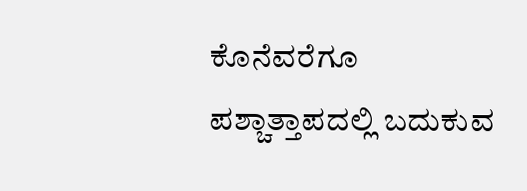ಕೊನೆವರೆಗೂ ಪಶ್ಚಾತ್ತಾಪದಲ್ಲಿ ಬದುಕುವ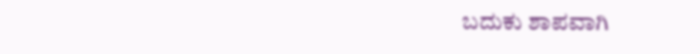ಬದುಕು ಶಾಪವಾಗಿ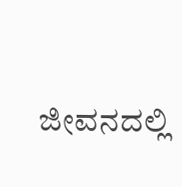ಜೀವನದಲ್ಲಿ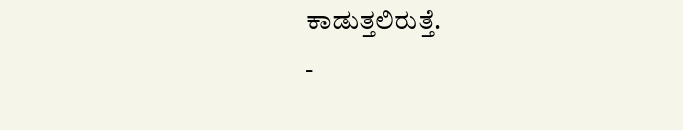ಕಾಡುತ್ತಲಿರುತ್ತೆ.
-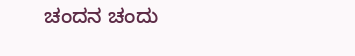ಚಂದನ ಚಂದು